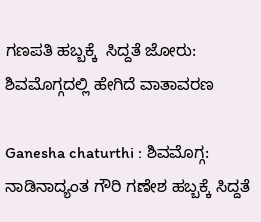ಗಣಪತಿ ಹಬ್ಬಕ್ಕೆ  ಸಿದ್ದತೆ ಜೋರು: ಶಿವಮೊಗ್ಗದಲ್ಲಿ ಹೇಗಿದೆ ವಾತಾವರಣ

Ganesha chaturthi : ಶಿವಮೊಗ್ಗ: ನಾಡಿನಾದ್ಯಂತ ಗೌರಿ ಗಣೇಶ ಹಬ್ಬಕ್ಕೆ ಸಿದ್ದತೆ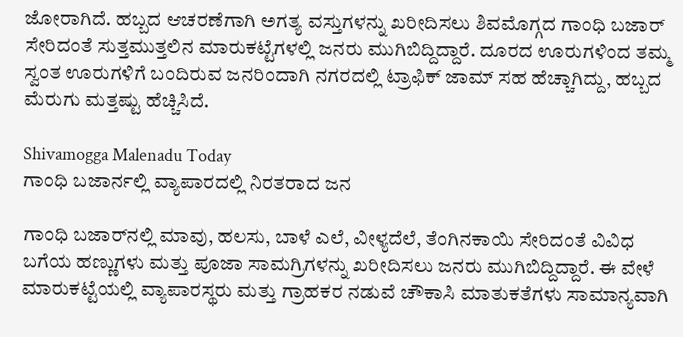ಜೋರಾಗಿದೆ. ಹಬ್ಬದ ಆಚರಣೆಗಾಗಿ ಅಗತ್ಯ ವಸ್ತುಗಳನ್ನು ಖರೀದಿಸಲು ಶಿವಮೊಗ್ಗದ ಗಾಂಧಿ ಬಜಾರ್‌ ಸೇರಿದಂತೆ ಸುತ್ತಮುತ್ತಲಿನ ಮಾರುಕಟ್ಟೆಗಳಲ್ಲಿ ಜನರು ಮುಗಿಬಿದ್ದಿದ್ದಾರೆ. ದೂರದ ಊರುಗಳಿಂದ ತಮ್ಮ ಸ್ವಂತ ಊರುಗಳಿಗೆ ಬಂದಿರುವ ಜನರಿಂದಾಗಿ ನಗರದಲ್ಲಿ ಟ್ರಾಫಿಕ್ ಜಾಮ್ ಸಹ ಹೆಚ್ಚಾಗಿದ್ದು, ಹಬ್ಬದ ಮೆರುಗು ಮತ್ತಷ್ಟು ಹೆಚ್ಚಿಸಿದೆ.

Shivamogga Malenadu Today
ಗಾಂಧಿ ಬಜಾರ್ನಲ್ಲಿ ವ್ಯಾಪಾರದಲ್ಲಿ ನಿರತರಾದ ಜನ

ಗಾಂಧಿ ಬಜಾರ್‌ನಲ್ಲಿ ಮಾವು, ಹಲಸು, ಬಾಳೆ ಎಲೆ, ವೀಳ್ಯದೆಲೆ, ತೆಂಗಿನಕಾಯಿ ಸೇರಿದಂತೆ ವಿವಿಧ ಬಗೆಯ ಹಣ್ಣುಗಳು ಮತ್ತು ಪೂಜಾ ಸಾಮಗ್ರಿಗಳನ್ನು ಖರೀದಿಸಲು ಜನರು ಮುಗಿಬಿದ್ದಿದ್ದಾರೆ. ಈ ವೇಳೆ ಮಾರುಕಟ್ಟೆಯಲ್ಲಿ ವ್ಯಾಪಾರಸ್ಥರು ಮತ್ತು ಗ್ರಾಹಕರ ನಡುವೆ ಚೌಕಾಸಿ ಮಾತುಕತೆಗಳು ಸಾಮಾನ್ಯವಾಗಿ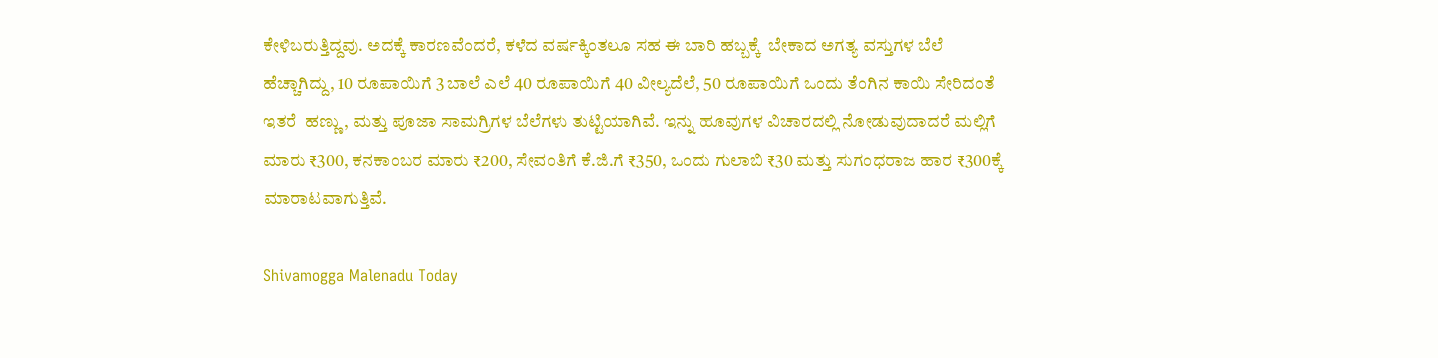ಕೇಳಿಬರುತ್ತಿದ್ದವು. ಅದಕ್ಕೆ ಕಾರಣವೆಂದರೆ, ಕಳೆದ ವರ್ಷಕ್ಕಿಂತಲೂ ಸಹ ಈ ಬಾರಿ ಹಬ್ಬಕ್ಕೆ  ಬೇಕಾದ ಅಗತ್ಯ ವಸ್ತುಗಳ ಬೆಲೆ ಹೆಚ್ಚಾಗಿದ್ದು, 10 ರೂಪಾಯಿಗೆ 3 ಬಾಲೆ ಎಲೆ 40 ರೂಪಾಯಿಗೆ 40 ವೀಲ್ಯದೆಲೆ, 50 ರೂಪಾಯಿಗೆ ಒಂದು ತೆಂಗಿನ ಕಾಯಿ ಸೇರಿದಂತೆ ಇತರೆ  ಹಣ್ಣು, ಮತ್ತು ಪೂಜಾ ಸಾಮಗ್ರಿಗಳ ಬೆಲೆಗಳು ತುಟ್ಟಿಯಾಗಿವೆ. ಇನ್ನು ಹೂವುಗಳ ವಿಚಾರದಲ್ಲಿ ನೋಡುವುದಾದರೆ ಮಲ್ಲಿಗೆ ಮಾರು ₹300, ಕನಕಾಂಬರ ಮಾರು ₹200, ಸೇವಂತಿಗೆ ಕೆ.ಜಿ.ಗೆ ₹350, ಒಂದು ಗುಲಾಬಿ ₹30 ಮತ್ತು ಸುಗಂಧರಾಜ ಹಾರ ₹300ಕ್ಕೆ ಮಾರಾಟವಾಗುತ್ತಿವೆ.

Shivamogga Malenadu Today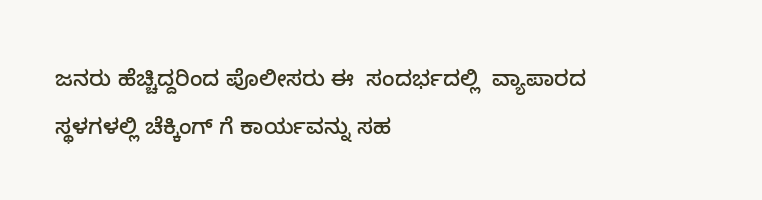ಜನರು ಹೆಚ್ಚಿದ್ದರಿಂದ ಪೊಲೀಸರು ಈ  ಸಂದರ್ಭದಲ್ಲಿ  ವ್ಯಾಪಾರದ ಸ್ಥಳಗಳಲ್ಲಿ ಚೆಕ್ಕಿಂಗ್ ಗೆ ಕಾರ್ಯವನ್ನು ಸಹ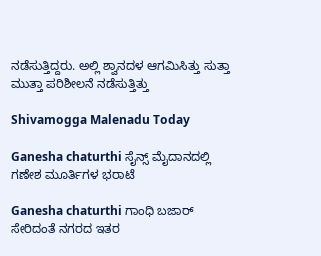ನಡೆಸುತ್ತಿದ್ದರು. ಅಲ್ಲಿ ಶ್ವಾನದಳ ಆಗಮಿಸಿತ್ತು ಸುತ್ತಾ ಮುತ್ತಾ ಪರಿಶೀಲನೆ ನಡೆಸುತ್ತಿತ್ತು

Shivamogga Malenadu Today

Ganesha chaturthi ಸೈನ್ಸ್ ಮೈದಾನದಲ್ಲಿ ಗಣೇಶ ಮೂರ್ತಿಗಳ ಭರಾಟೆ

Ganesha chaturthi ಗಾಂಧಿ ಬಜಾರ್ ಸೇರಿದಂತೆ ನಗರದ ಇತರ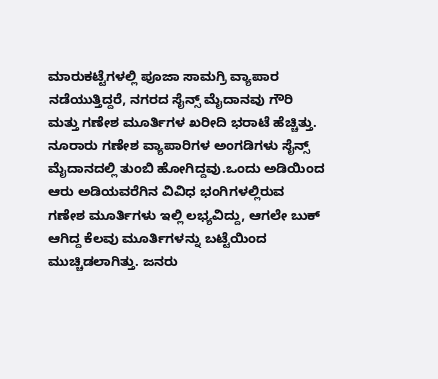ಮಾರುಕಟ್ಟೆಗಳಲ್ಲಿ ಪೂಜಾ ಸಾಮಗ್ರಿ ವ್ಯಾಪಾರ ನಡೆಯುತ್ತಿದ್ದರೆ, ನಗರದ ಸೈನ್ಸ್ ಮೈದಾನವು ಗೌರಿ ಮತ್ತು ಗಣೇಶ ಮೂರ್ತಿಗಳ ಖರೀದಿ ಭರಾಟೆ ಹೆಚ್ಚಿತ್ತು. ನೂರಾರು ಗಣೇಶ ವ್ಯಾಪಾರಿಗಳ ಅಂಗಡಿಗಳು ಸೈನ್ಸ್ ಮೈದಾನದಲ್ಲಿ ತುಂಬಿ ಹೋಗಿದ್ದವು.ಒಂದು ಅಡಿಯಿಂದ ಆರು ಅಡಿಯವರೆಗಿನ ವಿವಿಧ ಭಂಗಿಗಳಲ್ಲಿರುವ ಗಣೇಶ ಮೂರ್ತಿಗಳು ಇಲ್ಲಿ ಲಭ್ಯವಿದ್ದು, ಆಗಲೇ ಬುಕ್ ಆಗಿದ್ದ ಕೆಲವು ಮೂರ್ತಿಗಳನ್ನು ಬಟ್ಟೆಯಿಂದ ಮುಚ್ಚಿಡಲಾಗಿತ್ತು. ಜನರು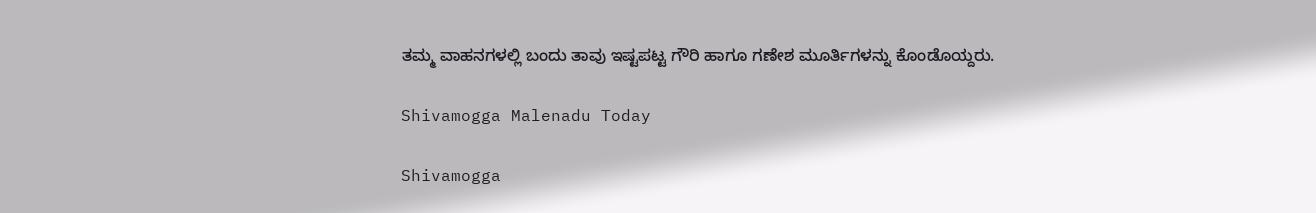ತಮ್ಮ ವಾಹನಗಳಲ್ಲಿ ಬಂದು ತಾವು ಇಷ್ಟಪಟ್ಟ ಗೌರಿ ಹಾಗೂ ಗಣೇಶ ಮೂರ್ತಿಗಳನ್ನು ಕೊಂಡೊಯ್ದರು.

Shivamogga Malenadu Today

Shivamogga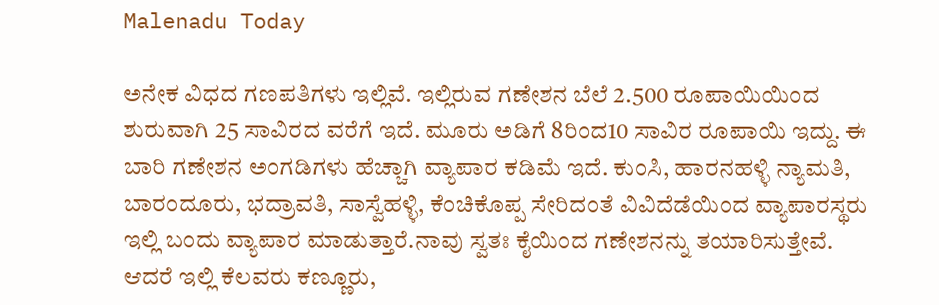Malenadu Today

ಅನೇಕ ವಿಧದ ಗಣಪತಿಗಳು ಇಲ್ಲಿವೆ. ಇಲ್ಲಿರುವ ಗಣೇಶನ ಬೆಲೆ 2.500 ರೂಪಾಯಿಯಿಂದ ಶುರುವಾಗಿ 25 ಸಾವಿರದ ವರೆಗೆ ಇದೆ. ಮೂರು ಅಡಿಗೆ 8ರಿಂದ10 ಸಾವಿರ ರೂಪಾಯಿ ಇದ್ದು. ಈ ಬಾರಿ ಗಣೇಶನ ಅಂಗಡಿಗಳು ಹೆಚ್ಚಾಗಿ ವ್ಯಾಪಾರ ಕಡಿಮೆ ಇದೆ. ಕುಂಸಿ, ಹಾರನಹಳ್ಳಿ ನ್ಯಾಮತಿ, ಬಾರಂದೂರು, ಭದ್ರಾವತಿ, ಸಾಸ್ವೆಹಳ್ಳಿ, ಕೆಂಚಿಕೊಪ್ಪ ಸೇರಿದಂತೆ ವಿವಿದೆಡೆಯಿಂದ ವ್ಯಾಪಾರಸ್ಥರು ಇಲ್ಲಿ ಬಂದು ವ್ಯಾಪಾರ ಮಾಡುತ್ತಾರೆ.ನಾವು ಸ್ವತಃ ಕೈಯಿಂದ ಗಣೇಶನನ್ನು ತಯಾರಿಸುತ್ತೇವೆ. ಆದರೆ ಇಲ್ಲಿ ಕೆಲವರು ಕಣ್ಣೂರು,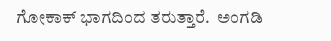ಗೋಕಾಕ್ ಭಾಗದಿಂದ ತರುತ್ತಾರೆ.  ಅಂಗಡಿ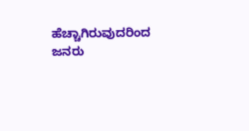ಹೆಚ್ಚಾಗಿರುವುದರಿಂದ  ಜನರು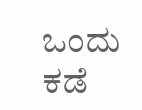ಒಂದು ಕಡೆ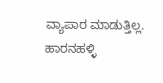ವ್ಯಾಪಾರ ಮಾಡುತ್ತಿಲ್ಲ.  ಹಾರನಹಳ್ಳಿ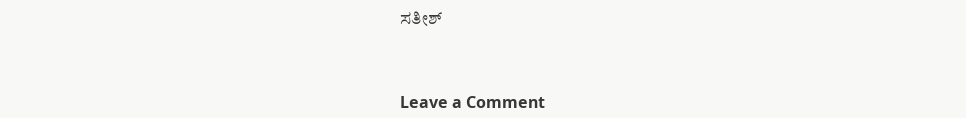ಸತೀಶ್



Leave a Comment